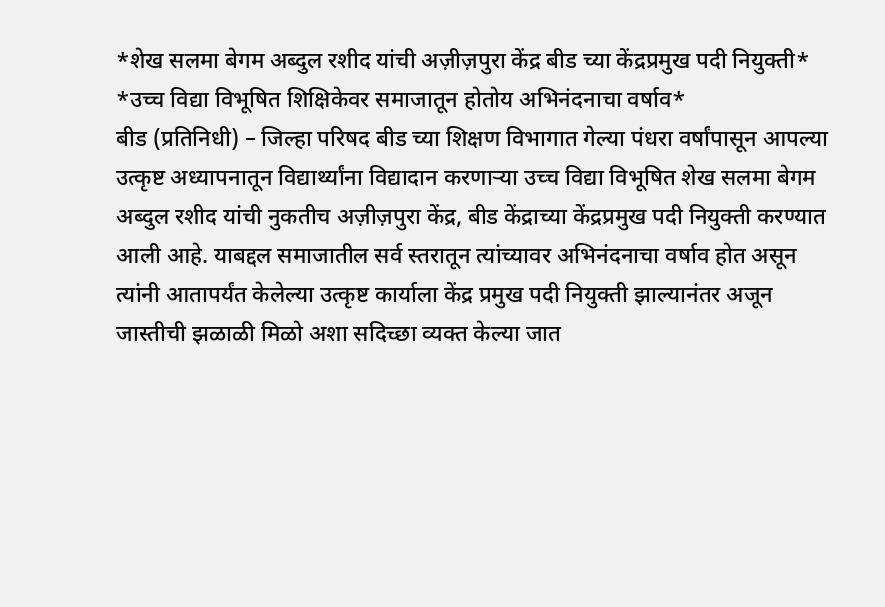*शेख सलमा बेगम अब्दुल रशीद यांची अज़ीज़पुरा केंद्र बीड च्या केंद्रप्रमुख पदी नियुक्ती*
*उच्च विद्या विभूषित शिक्षिकेवर समाजातून होतोय अभिनंदनाचा वर्षाव*
बीड (प्रतिनिधी) – जिल्हा परिषद बीड च्या शिक्षण विभागात गेल्या पंधरा वर्षांपासून आपल्या उत्कृष्ट अध्यापनातून विद्यार्थ्यांना विद्यादान करणाऱ्या उच्च विद्या विभूषित शेख सलमा बेगम अब्दुल रशीद यांची नुकतीच अज़ीज़पुरा केंद्र, बीड केंद्राच्या केंद्रप्रमुख पदी नियुक्ती करण्यात आली आहे. याबद्दल समाजातील सर्व स्तरातून त्यांच्यावर अभिनंदनाचा वर्षाव होत असून त्यांनी आतापर्यंत केलेल्या उत्कृष्ट कार्याला केंद्र प्रमुख पदी नियुक्ती झाल्यानंतर अजून जास्तीची झळाळी मिळो अशा सदिच्छा व्यक्त केल्या जात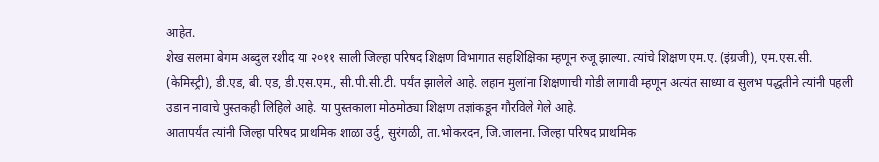आहेत.
शेख सलमा बेगम अब्दुल रशीद या २०११ साली जिल्हा परिषद शिक्षण विभागात सहशिक्षिका म्हणून रुजू झाल्या. त्यांचे शिक्षण एम.ए. (इंग्रजी), एम.एस.सी. (केमिस्ट्री), डी.एड, बी. एड, डी.एस.एम., सी.पी.सी.टी. पर्यंत झालेले आहे. लहान मुलांना शिक्षणाची गोडी लागावी म्हणून अत्यंत साध्या व सुलभ पद्धतीने त्यांनी पहली उडान नावाचे पुस्तकही लिहिले आहे. या पुस्तकाला मोठमोठ्या शिक्षण तज्ञांकडून गौरविले गेले आहे.
आतापर्यंत त्यांनी जिल्हा परिषद प्राथमिक शाळा उर्दु, सुरंगळी, ता.भोकरदन, जि.जालना. जिल्हा परिषद प्राथमिक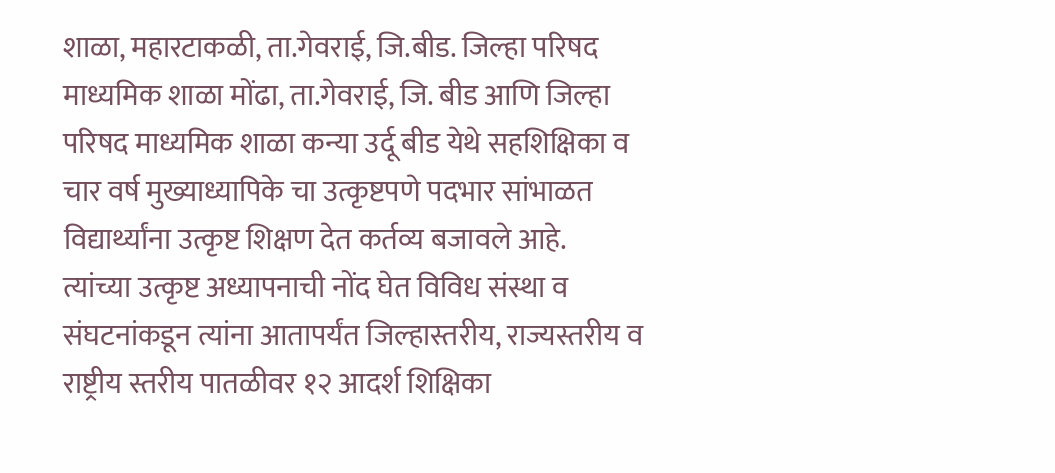शाळा, महारटाकळी, ता.गेवराई, जि.बीड. जिल्हा परिषद माध्यमिक शाळा मोंढा, ता.गेवराई, जि. बीड आणि जिल्हा परिषद माध्यमिक शाळा कन्या उर्दू बीड येथे सहशिक्षिका व चार वर्ष मुख्याध्यापिके चा उत्कृष्टपणे पदभार सांभाळत विद्यार्थ्यांना उत्कृष्ट शिक्षण देत कर्तव्य बजावले आहे.
त्यांच्या उत्कृष्ट अध्यापनाची नोंद घेत विविध संस्था व संघटनांकडून त्यांना आतापर्यंत जिल्हास्तरीय, राज्यस्तरीय व राष्ट्रीय स्तरीय पातळीवर १२ आदर्श शिक्षिका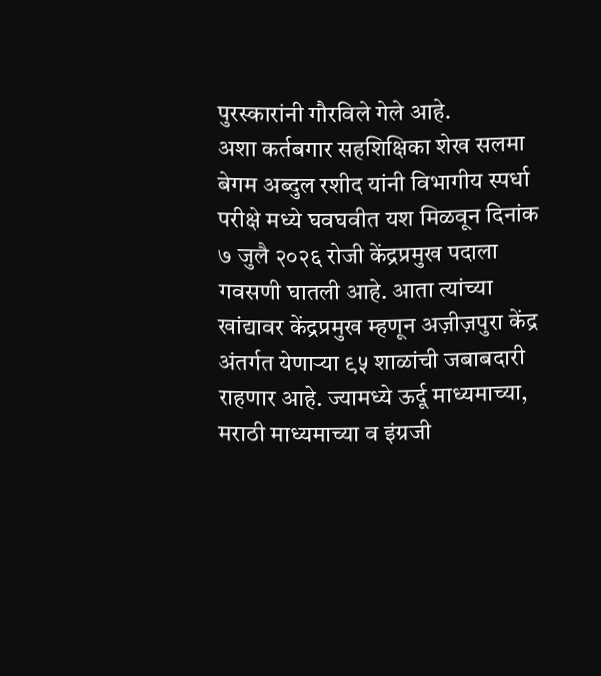पुरस्कारांनी गौरविले गेले आहे.
अशा कर्तबगार सहशिक्षिका शेख सलमा बेगम अब्दुल रशीद यांनी विभागीय स्पर्धा परीक्षे मध्ये घवघवीत यश मिळवून दिनांक ७ जुलै २०२६ रोजी केंद्रप्रमुख पदाला गवसणी घातली आहे. आता त्यांच्या खांद्यावर केंद्रप्रमुख म्हणून अज़ीज़पुरा केंद्र अंतर्गत येणाऱ्या ९५ शाळांची जबाबदारी राहणार आहे. ज्यामध्ये ऊर्दू माध्यमाच्या, मराठी माध्यमाच्या व इंग्रजी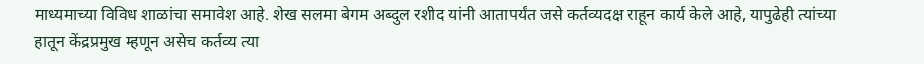माध्यमाच्या विविध शाळांचा समावेश आहे. शेख सलमा बेगम अब्दुल रशीद यांनी आतापर्यंत जसे कर्तव्यदक्ष राहून कार्य केले आहे, यापुढेही त्यांच्या हातून केंद्रप्रमुख म्हणून असेच कर्तव्य त्या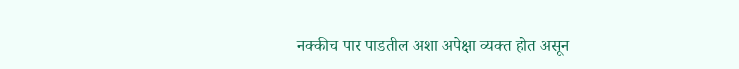नक्कीच पार पाडतील अशा अपेक्षा व्यक्त होत असून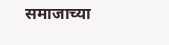समाजाच्या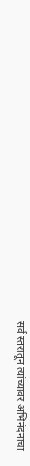सर्व स्तरातून त्यांच्यावर अभिनंदनाचा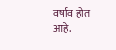वर्षाव होत आहे.